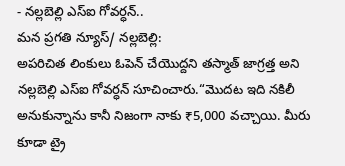- నల్లబెల్లి ఎస్ఐ గోవర్ధన్..
మన ప్రగతి న్యూస్/ నల్లబెల్లి:
అపరిచిత లింకులు ఓపెన్ చేయొద్దని తస్మాత్ జాగ్రత్త అని నల్లబెల్లి ఎస్ఐ గోవర్ధన్ సూచించారు.“మొదట ఇది నకిలీ అనుకున్నాను కానీ నిజంగా నాకు ₹5,000 వచ్చాయి. మీరు కూడా ట్రై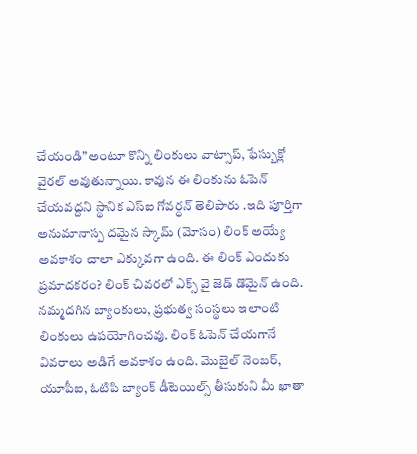చేయండి”అంటూ కొన్ని లింకులు వాట్సాప్, ఫేస్బుక్లో వైరల్ అవుతున్నాయి. కావున ఈ లింకును ఓపెన్ చేయవద్దని స్థానిక ఎస్ఐ గోవర్ధన్ తెలిపారు .ఇది పూర్తిగా అనుమానాస్ప దమైన స్కామ్ (మోసం) లింక్ అయ్యే అవకాశం చాలా ఎక్కువగా ఉంది. ఈ లింక్ ఎందుకు ప్రమాదకరం? లింక్ చివరలో ఎక్స్ వై జెడ్ డొమైన్ ఉంది. నమ్మదగిన బ్యాంకులు, ప్రభుత్వ సంస్థలు ఇలాంటి లింకులు ఉపయోగించవు. లింక్ ఓపెన్ చేయగానే వివరాలు అడిగే అవకాశం ఉంది. మొబైల్ నెంబర్, యూపీఐ, ఓటిపి బ్యాంక్ డీటెయిల్స్ తీసుకుని మీ ఖాతా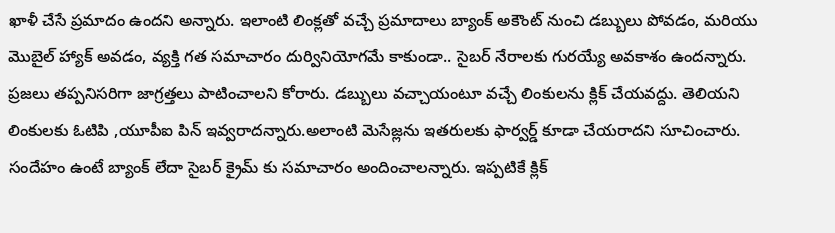ఖాళీ చేసే ప్రమాదం ఉందని అన్నారు. ఇలాంటి లింక్లతో వచ్చే ప్రమాదాలు బ్యాంక్ అకౌంట్ నుంచి డబ్బులు పోవడం, మరియు మొబైల్ హ్యాక్ అవడం, వ్యక్తి గత సమాచారం దుర్వినియోగమే కాకుండా.. సైబర్ నేరాలకు గురయ్యే అవకాశం ఉందన్నారు. ప్రజలు తప్పనిసరిగా జాగ్రత్తలు పాటించాలని కోరారు. డబ్బులు వచ్చాయంటూ వచ్చే లింకులను క్లిక్ చేయవద్దు. తెలియని లింకులకు ఓటిపి ,యూపీఐ పిన్ ఇవ్వరాదన్నారు.అలాంటి మెసేజ్లను ఇతరులకు ఫార్వర్డ్ కూడా చేయరాదని సూచించారు. సందేహం ఉంటే బ్యాంక్ లేదా సైబర్ క్రైమ్ కు సమాచారం అందించాలన్నారు. ఇప్పటికే క్లిక్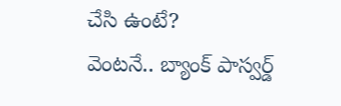చేసి ఉంటే?
వెంటనే.. బ్యాంక్ పాస్వర్డ్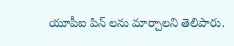యూపీఐ పిన్ లను మార్చాలని తెలిపారు.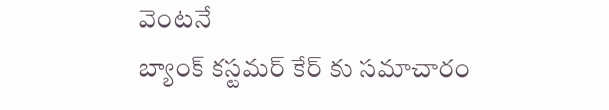వెంటనే
బ్యాంక్ కస్టమర్ కేర్ కు సమాచారం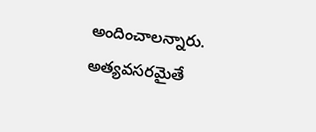అందించాలన్నారు. అత్యవసరమైతే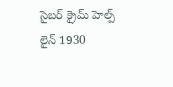సైబర్ క్రైమ్ హెల్ప్ లైన్ 1930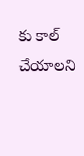కు కాల్ చేయాలని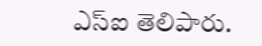ఎస్ఐ తెలిపారు.